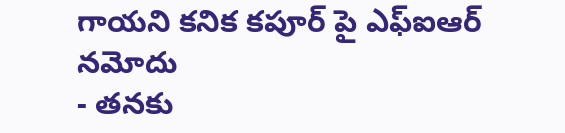గాయని కనిక కపూర్ పై ఎఫ్ఐఆర్ నమోదు
- తనకు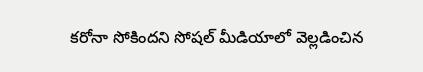కరోనా సోకిందని సోషల్ మీడియాలో వెల్లడించిన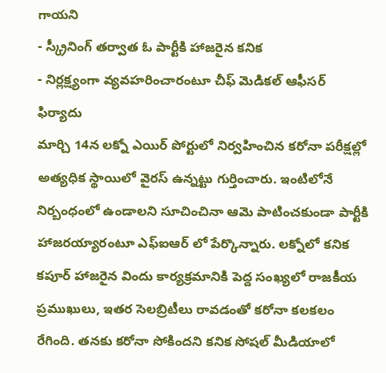గాయని
- స్క్రీనింగ్ తర్వాత ఓ పార్టీకి హాజరైన కనిక
- నిర్లక్ష్యంగా వ్యవహరించారంటూ చీఫ్ మెడికల్ ఆఫీసర్ ఫిర్యాదు
మార్చి 14న లక్నో ఎయిర్ పోర్టులో నిర్వహించిన కరోనా పరీక్షల్లో అత్యధిక స్థాయిలో వైరస్ ఉన్నట్టు గుర్తించారు. ఇంటిలోనే నిర్బంధంలో ఉండాలని సూచించినా ఆమె పాటించకుండా పార్టీకి హాజరయ్యారంటూ ఎఫ్ఐఆర్ లో పేర్కొన్నారు. లక్నోలో కనిక కపూర్ హాజరైన విందు కార్యక్రమానికి పెద్ద సంఖ్యలో రాజకీయ ప్రముఖులు, ఇతర సెలబ్రిటీలు రావడంతో కరోనా కలకలం రేగింది. తనకు కరోనా సోకిందని కనిక సోషల్ మీడియాలో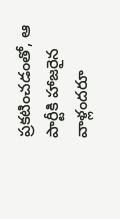ప్రకటించడంతో, ఆ పార్టీకి హాజరైన వాళ్లందరూ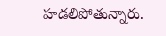హడలిపోతున్నారు.